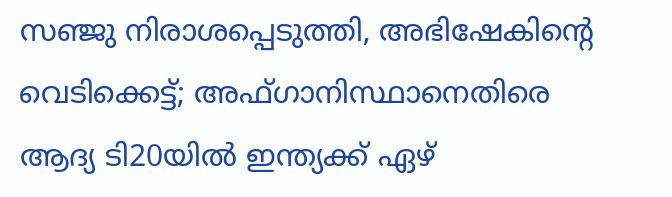സഞ്ജു നിരാശപ്പെടുത്തി, അഭിഷേകിന്റെ വെടിക്കെട്ട്; അഫ്ഗാനിസ്ഥാനെതിരെ ആദ്യ ടി20യില്‍ ഇന്ത്യക്ക് ഏഴ്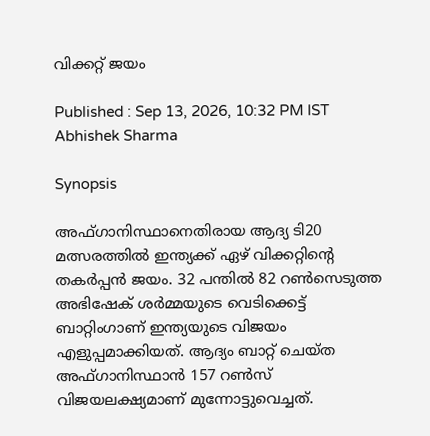വിക്കറ്റ് ജയം

Published : Sep 13, 2026, 10:32 PM IST
Abhishek Sharma

Synopsis

അഫ്ഗാനിസ്ഥാനെതിരായ ആദ്യ ടി20 മത്സരത്തിൽ ഇന്ത്യക്ക് ഏഴ് വിക്കറ്റിന്റെ തകർപ്പൻ ജയം. 32 പന്തിൽ 82 റൺസെടുത്ത അഭിഷേക് ശർമ്മയുടെ വെടിക്കെട്ട് ബാറ്റിംഗാണ് ഇന്ത്യയുടെ വിജയം എളുപ്പമാക്കിയത്. ആദ്യം ബാറ്റ് ചെയ്ത അഫ്ഗാനിസ്ഥാൻ 157 റൺസ് വിജയലക്ഷ്യമാണ് മുന്നോട്ടുവെച്ചത്.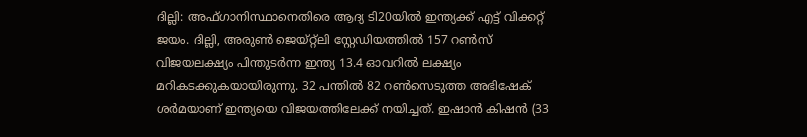ദില്ലി: അഫ്ഗാനിസ്ഥാനെതിരെ ആദ്യ ടി20യില്‍ ഇന്ത്യക്ക് എട്ട് വിക്കറ്റ് ജയം. ദില്ലി, അരുണ്‍ ജെയ്റ്റ്‌ലി സ്റ്റേഡിയത്തില്‍ 157 റണ്‍സ് വിജയലക്ഷ്യം പിന്തുടര്‍ന്ന ഇന്ത്യ 13.4 ഓവറില്‍ ലക്ഷ്യം മറികടക്കുകയായിരുന്നു. 32 പന്തില്‍ 82 റണ്‍സെടുത്ത അഭിഷേക് ശര്‍മയാണ് ഇന്ത്യയെ വിജയത്തിലേക്ക് നയിച്ചത്. ഇഷാന്‍ കിഷന്‍ (33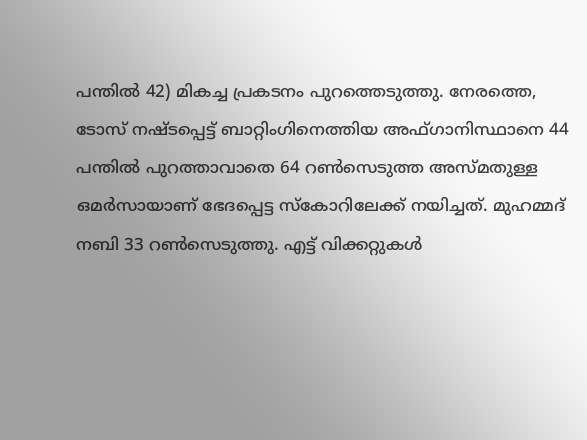പന്തില്‍ 42) മികച്ച പ്രകടനം പുറത്തെടുത്തു. നേരത്തെ, ടോസ് നഷ്ടപ്പെട്ട് ബാറ്റിംഗിനെത്തിയ അഫ്ഗാനിസ്ഥാനെ 44 പന്തില്‍ പുറത്താവാതെ 64 റണ്‍സെടുത്ത അസ്മതുള്ള ഒമര്‍സായാണ് ഭേദപ്പെട്ട സ്‌കോറിലേക്ക് നയിച്ചത്. മുഹമ്മദ് നബി 33 റണ്‍സെടുത്തു. എട്ട് വിക്കറ്റുകള്‍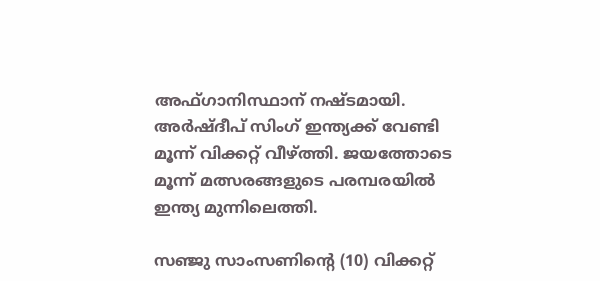അഫ്ഗാനിസ്ഥാന് നഷ്ടമായി. അര്‍ഷ്ദീപ് സിംഗ് ഇന്ത്യക്ക് വേണ്ടി മൂന്ന് വിക്കറ്റ് വീഴ്ത്തി. ജയത്തോടെ മൂന്ന് മത്സരങ്ങളുടെ പരമ്പരയില്‍ ഇന്ത്യ മുന്നിലെത്തി.

സഞ്ജു സാംസണിന്റെ (10) വിക്കറ്റ്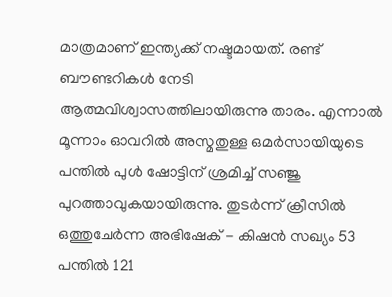മാത്രമാണ് ഇന്ത്യക്ക് നഷ്ടമായത്. രണ്ട് ബൗണ്ടറികള്‍ നേടി ആത്മവിശ്വാസത്തിലായിരുന്നു താരം. എന്നാല്‍ മൂന്നാം ഓവറില്‍ അസ്മതുള്ള ഒമര്‍സായിയുടെ പന്തില്‍ പുള്‍ ഷോട്ടിന് ശ്രമിച്ച് സഞ്ജു പുറത്താവുകയായിരുന്നു. തുടര്‍ന്ന് ക്രീസില്‍ ഒത്തുചേര്‍ന്ന അഭിഷേക് - കിഷന്‍ സഖ്യം 53 പന്തില്‍ 121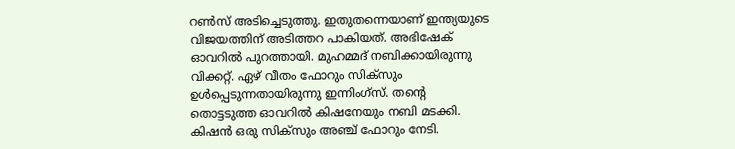റണ്‍സ് അടിച്ചെടുത്തു. ഇതുതന്നെയാണ് ഇന്ത്യയുടെ വിജയത്തിന് അടിത്തറ പാകിയത്. അഭിഷേക് ഓവറില്‍ പുറത്തായി. മുഹമ്മദ് നബിക്കായിരുന്നു വിക്കറ്റ്. ഏഴ് വീതം ഫോറും സിക്‌സും ഉള്‍പ്പെടുന്നതായിരുന്നു ഇന്നിംഗ്‌സ്. തന്റെ തൊട്ടടുത്ത ഓവറില്‍ കിഷനേയും നബി മടക്കി. കിഷന്‍ ഒരു സിക്‌സും അഞ്ച് ഫോറും നേടി.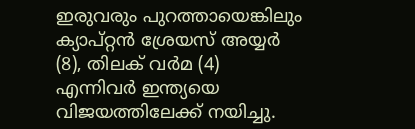ഇരുവരും പുറത്തായെങ്കിലും ക്യാപ്റ്റന്‍ ശ്രേയസ് അയ്യര്‍ (8), തിലക് വര്‍മ (4) എന്നിവര്‍ ഇന്ത്യയെ വിജയത്തിലേക്ക് നയിച്ചു.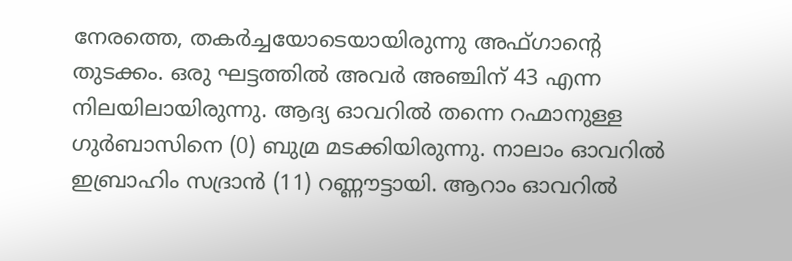നേരത്തെ, തകര്‍ച്ചയോടെയായിരുന്നു അഫ്ഗാന്റെ തുടക്കം. ഒരു ഘട്ടത്തില്‍ അവര്‍ അഞ്ചിന് 43 എന്ന നിലയിലായിരുന്നു. ആദ്യ ഓവറില്‍ തന്നെ റഹ്മാനുള്ള ഗുര്‍ബാസിനെ (0) ബുമ്ര മടക്കിയിരുന്നു. നാലാം ഓവറില്‍ ഇബ്രാഹിം സദ്രാന്‍ (11) റണ്ണൗട്ടായി. ആറാം ഓവറില്‍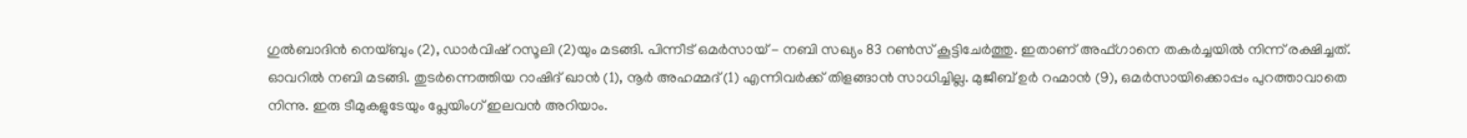ഗുല്‍ബാദിന്‍ നെയ്ബും (2), ഡാര്‍വിഷ് റസൂലി (2)യും മടങ്ങി. പിന്നീട് ഒമര്‍സായ് - നബി സഖ്യം 83 റണ്‍സ് കൂട്ടിചേര്‍ത്തു. ഇതാണ് അഫ്ഗാനെ തകര്‍ച്ചയില്‍ നിന്ന് രക്ഷിച്ചത്. ഓവറില്‍ നബി മടങ്ങി. തുടര്‍ന്നെത്തിയ റാഷിദ് ഖാന്‍ (1), നൂര്‍ അഹമ്മദ് (1) എന്നിവര്‍ക്ക് തിളങ്ങാന്‍ സാധിച്ചില്ല. മുജീബ് ഉര്‍ റഹ്മാന്‍ (9), ഒമര്‍സായിക്കൊപ്പം പുറത്താവാതെ നിന്നു. ഇരു ടീമുകളുടേയും പ്ലേയിംഗ് ഇലവന്‍ അറിയാം.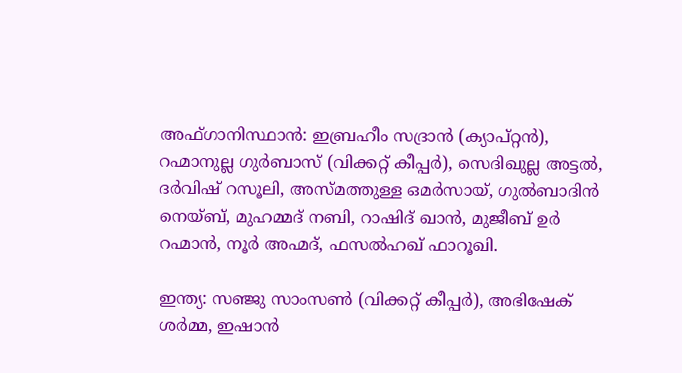അഫ്ഗാനിസ്ഥാന്‍: ഇബ്രഹീം സദ്രാന്‍ (ക്യാപ്റ്റന്‍), റഹ്മാനുല്ല ഗുര്‍ബാസ് (വിക്കറ്റ് കീപ്പര്‍), സെദിഖുല്ല അട്ടല്‍, ദര്‍വിഷ് റസൂലി, അസ്മത്തുള്ള ഒമര്‍സായ്, ഗുല്‍ബാദിന്‍ നെയ്ബ്, മുഹമ്മദ് നബി, റാഷിദ് ഖാന്‍, മുജീബ് ഉര്‍ റഹ്മാന്‍, നൂര്‍ അഹ്മദ്, ഫസല്‍ഹഖ് ഫാറൂഖി.

ഇന്ത്യ: സഞ്ജു സാംസണ്‍ (വിക്കറ്റ് കീപ്പര്‍), അഭിഷേക് ശര്‍മ്മ, ഇഷാന്‍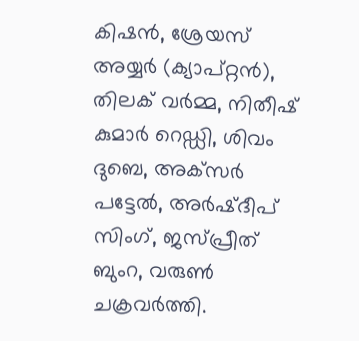കിഷന്‍, ശ്രേയസ് അയ്യര്‍ (ക്യാപ്റ്റന്‍), തിലക് വര്‍മ്മ, നിതീഷ് കുമാര്‍ റെഡ്ഡി, ശിവം ദുബെ, അക്‌സര്‍ പട്ടേല്‍, അര്‍ഷ്ദീപ് സിംഗ്, ജസ്പ്രീത് ബുംറ, വരുണ്‍ ചക്രവര്‍ത്തി.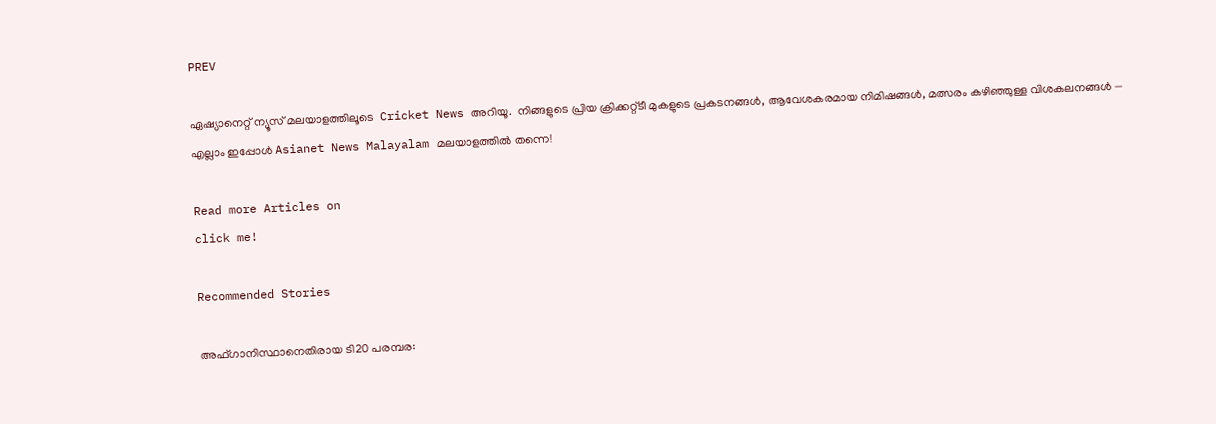PREV

ഏഷ്യാനെറ്റ് ന്യൂസ് മലയാളത്തിലൂടെ  Cricket News അറിയൂ.  നിങ്ങളുടെ പ്രിയ ക്രിക്കറ്റ്ടീ മുകളുടെ പ്രകടനങ്ങൾ, ആവേശകരമായ നിമിഷങ്ങൾ, മത്സരം കഴിഞ്ഞുള്ള വിശകലനങ്ങൾ — എല്ലാം ഇപ്പോൾ Asianet News Malayalam മലയാളത്തിൽ തന്നെ!

Read more Articles on
click me!

Recommended Stories

അഫ്ഗാനിസ്ഥാനെതിരായ ടി20 പരമ്പര: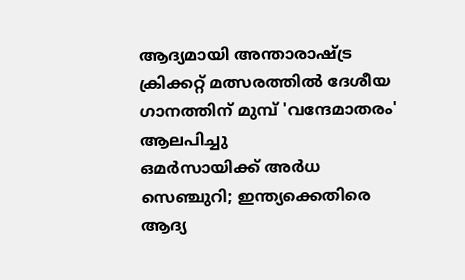ആദ്യമായി അന്താരാഷ്ട്ര ക്രിക്കറ്റ് മത്സരത്തില്‍ ദേശീയ ഗാനത്തിന് മുമ്പ് 'വന്ദേമാതരം' ആലപിച്ചു
ഒമര്‍സായിക്ക് അര്‍ധ സെഞ്ചുറി; ഇന്ത്യക്കെതിരെ ആദ്യ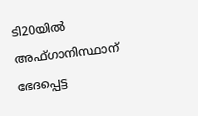ടി20യില്‍ അഫ്ഗാനിസ്ഥാന് ഭേദപ്പെട്ട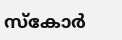സ്‌കോര്‍